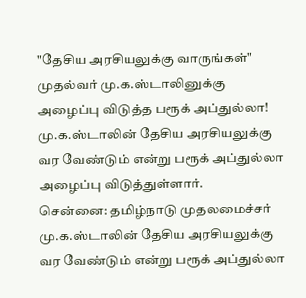"தேசிய அரசியலுக்கு வாருங்கள்" முதல்வர் மு.க.ஸ்டாலினுக்கு அழைப்பு விடுத்த பரூக் அப்துல்லா!
மு.க.ஸ்டாலின் தேசிய அரசியலுக்கு வர வேண்டும் என்று பரூக் அப்துல்லா அழைப்பு விடுத்துள்ளார்.
சென்னை: தமிழ்நாடு முதலமைச்சர் மு.க.ஸ்டாலின் தேசிய அரசியலுக்கு வர வேண்டும் என்று பரூக் அப்துல்லா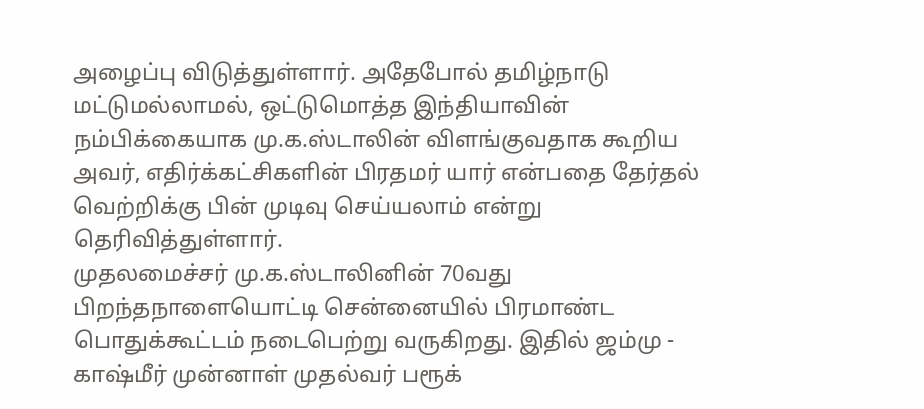அழைப்பு விடுத்துள்ளார். அதேபோல் தமிழ்நாடு மட்டுமல்லாமல், ஒட்டுமொத்த இந்தியாவின் நம்பிக்கையாக மு.க.ஸ்டாலின் விளங்குவதாக கூறிய அவர், எதிர்க்கட்சிகளின் பிரதமர் யார் என்பதை தேர்தல் வெற்றிக்கு பின் முடிவு செய்யலாம் என்று தெரிவித்துள்ளார்.
முதலமைச்சர் மு.க.ஸ்டாலினின் 70வது பிறந்தநாளையொட்டி சென்னையில் பிரமாண்ட பொதுக்கூட்டம் நடைபெற்று வருகிறது. இதில் ஜம்மு - காஷ்மீர் முன்னாள் முதல்வர் பரூக்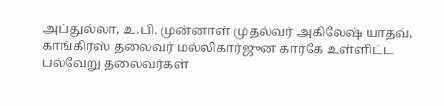அப்துல்லா, உ.பி. முன்னாள் முதல்வர் அகிலேஷ் யாதவ், காங்கிரஸ் தலைவர் மல்லிகார்ஜுன கார்கே உள்ளிட்ட பல்வேறு தலைவர்கள்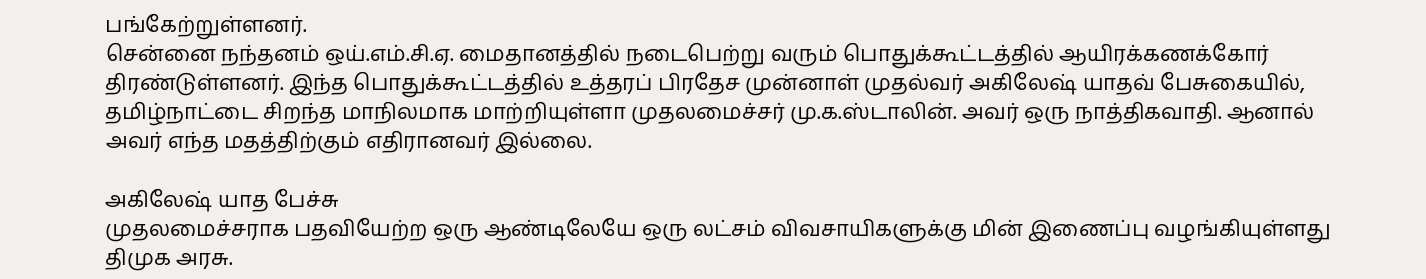பங்கேற்றுள்ளனர்.
சென்னை நந்தனம் ஒய்.எம்.சி.ஏ. மைதானத்தில் நடைபெற்று வரும் பொதுக்கூட்டத்தில் ஆயிரக்கணக்கோர் திரண்டுள்ளனர். இந்த பொதுக்கூட்டத்தில் உத்தரப் பிரதேச முன்னாள் முதல்வர் அகிலேஷ் யாதவ் பேசுகையில், தமிழ்நாட்டை சிறந்த மாநிலமாக மாற்றியுள்ளா முதலமைச்சர் மு.க.ஸ்டாலின். அவர் ஒரு நாத்திகவாதி. ஆனால் அவர் எந்த மதத்திற்கும் எதிரானவர் இல்லை.

அகிலேஷ் யாத பேச்சு
முதலமைச்சராக பதவியேற்ற ஒரு ஆண்டிலேயே ஒரு லட்சம் விவசாயிகளுக்கு மின் இணைப்பு வழங்கியுள்ளது திமுக அரசு.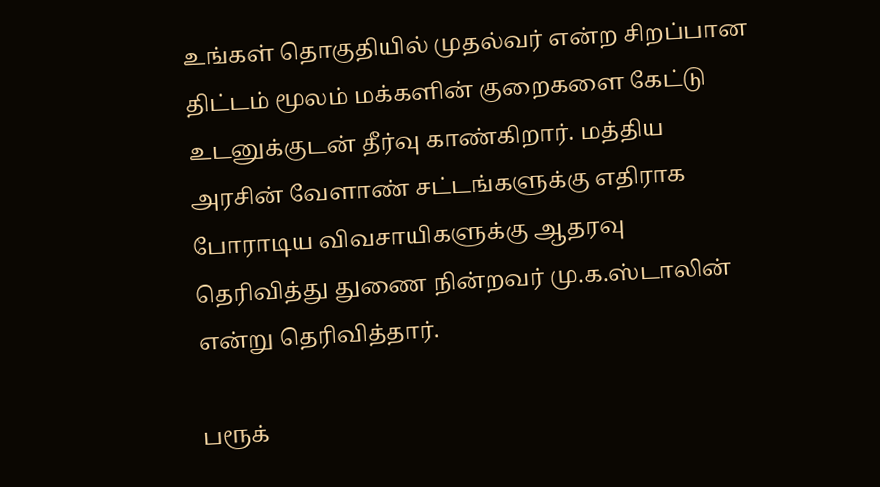உங்கள் தொகுதியில் முதல்வர் என்ற சிறப்பான திட்டம் மூலம் மக்களின் குறைகளை கேட்டு உடனுக்குடன் தீர்வு காண்கிறார். மத்திய அரசின் வேளாண் சட்டங்களுக்கு எதிராக போராடிய விவசாயிகளுக்கு ஆதரவு தெரிவித்து துணை நின்றவர் மு.க.ஸ்டாலின் என்று தெரிவித்தார்.

பரூக்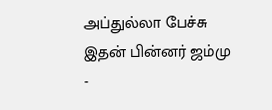அப்துல்லா பேச்சு
இதன் பின்னர் ஜம்மு -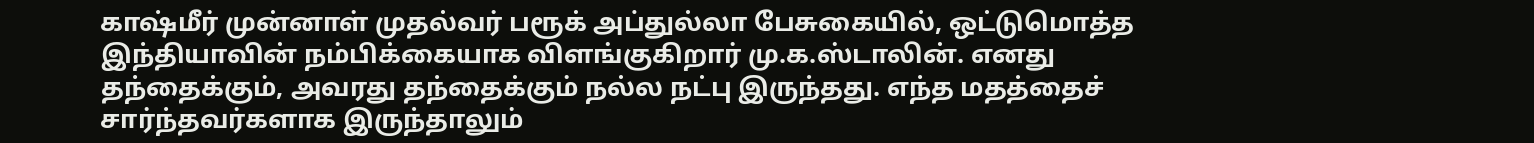காஷ்மீர் முன்னாள் முதல்வர் பரூக் அப்துல்லா பேசுகையில், ஒட்டுமொத்த இந்தியாவின் நம்பிக்கையாக விளங்குகிறார் மு.க.ஸ்டாலின். எனது தந்தைக்கும், அவரது தந்தைக்கும் நல்ல நட்பு இருந்தது. எந்த மதத்தைச் சார்ந்தவர்களாக இருந்தாலும்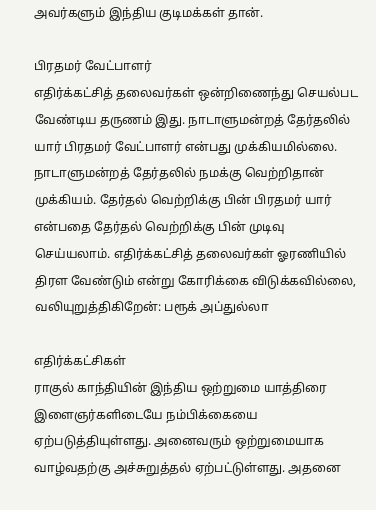அவர்களும் இந்திய குடிமக்கள் தான்.

பிரதமர் வேட்பாளர்
எதிர்க்கட்சித் தலைவர்கள் ஒன்றிணைந்து செயல்பட வேண்டிய தருணம் இது. நாடாளுமன்றத் தேர்தலில் யார் பிரதமர் வேட்பாளர் என்பது முக்கியமில்லை. நாடாளுமன்றத் தேர்தலில் நமக்கு வெற்றிதான் முக்கியம். தேர்தல் வெற்றிக்கு பின் பிரதமர் யார் என்பதை தேர்தல் வெற்றிக்கு பின் முடிவு செய்யலாம். எதிர்க்கட்சித் தலைவர்கள் ஓரணியில் திரள வேண்டும் என்று கோரிக்கை விடுக்கவில்லை, வலியுறுத்திகிறேன்: பரூக் அப்துல்லா

எதிர்க்கட்சிகள்
ராகுல் காந்தியின் இந்திய ஒற்றுமை யாத்திரை இளைஞர்களிடையே நம்பிக்கையை ஏற்படுத்தியுள்ளது. அனைவரும் ஒற்றுமையாக வாழ்வதற்கு அச்சுறுத்தல் ஏற்பட்டுள்ளது. அதனை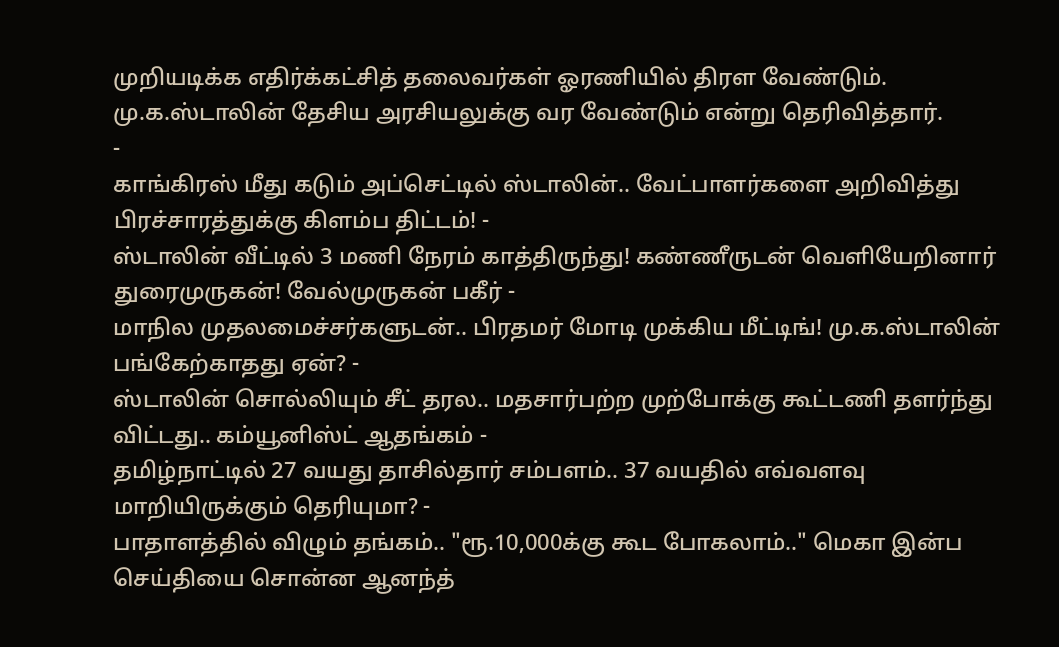முறியடிக்க எதிர்க்கட்சித் தலைவர்கள் ஓரணியில் திரள வேண்டும். மு.க.ஸ்டாலின் தேசிய அரசியலுக்கு வர வேண்டும் என்று தெரிவித்தார்.
-
காங்கிரஸ் மீது கடும் அப்செட்டில் ஸ்டாலின்.. வேட்பாளர்களை அறிவித்து பிரச்சாரத்துக்கு கிளம்ப திட்டம்! -
ஸ்டாலின் வீட்டில் 3 மணி நேரம் காத்திருந்து! கண்ணீருடன் வெளியேறினார் துரைமுருகன்! வேல்முருகன் பகீர் -
மாநில முதலமைச்சர்களுடன்.. பிரதமர் மோடி முக்கிய மீட்டிங்! மு.க.ஸ்டாலின் பங்கேற்காதது ஏன்? -
ஸ்டாலின் சொல்லியும் சீட் தரல.. மதசார்பற்ற முற்போக்கு கூட்டணி தளர்ந்து விட்டது.. கம்யூனிஸ்ட் ஆதங்கம் -
தமிழ்நாட்டில் 27 வயது தாசில்தார் சம்பளம்.. 37 வயதில் எவ்வளவு மாறியிருக்கும் தெரியுமா? -
பாதாளத்தில் விழும் தங்கம்.. "ரூ.10,000க்கு கூட போகலாம்.." மெகா இன்ப செய்தியை சொன்ன ஆனந்த்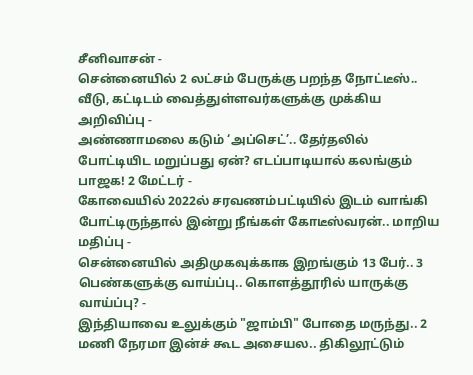சீனிவாசன் -
சென்னையில் 2 லட்சம் பேருக்கு பறந்த நோட்டீஸ்.. வீடு, கட்டிடம் வைத்துள்ளவர்களுக்கு முக்கிய அறிவிப்பு -
அண்ணாமலை கடும் ‘அப்செட்’.. தேர்தலில் போட்டியிட மறுப்பது ஏன்? எடப்பாடியால் கலங்கும் பாஜக! 2 மேட்டர் -
கோவையில் 2022ல் சரவணம்பட்டியில் இடம் வாங்கி போட்டிருந்தால் இன்று நீங்கள் கோடீஸ்வரன்.. மாறிய மதிப்பு -
சென்னையில் அதிமுகவுக்காக இறங்கும் 13 பேர்.. 3 பெண்களுக்கு வாய்ப்பு.. கொளத்தூரில் யாருக்கு வாய்ப்பு? -
இந்தியாவை உலுக்கும் "ஜாம்பி" போதை மருந்து.. 2 மணி நேரமா இன்ச் கூட அசையல.. திகிலூட்டும்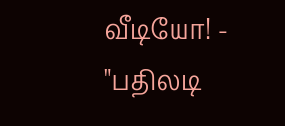வீடியோ! -
"பதிலடி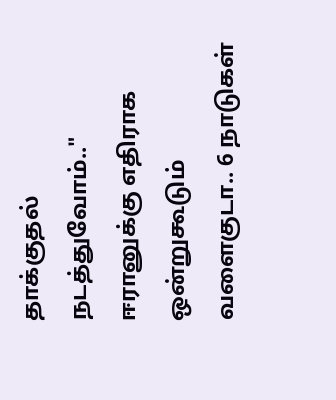தாக்குதல் நடத்துவோம்.." ஈரானுக்கு எதிராக ஒன்றுகூடும் வளைகுடா.. 6 நாடுகள்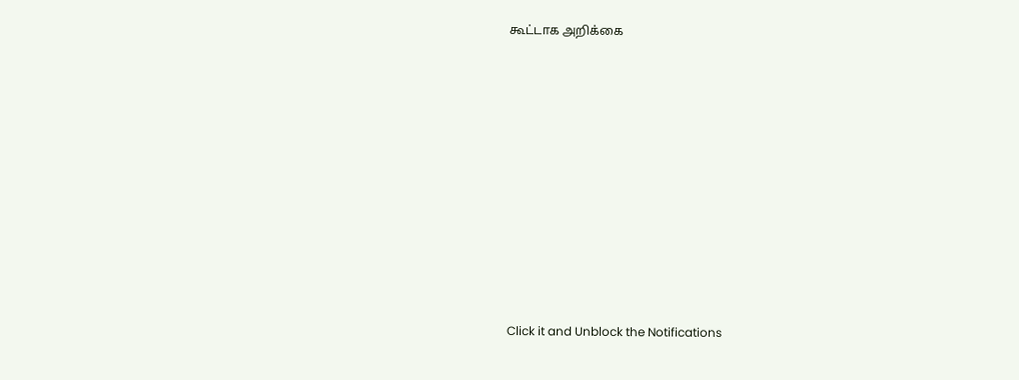கூட்டாக அறிக்கை












Click it and Unblock the Notifications